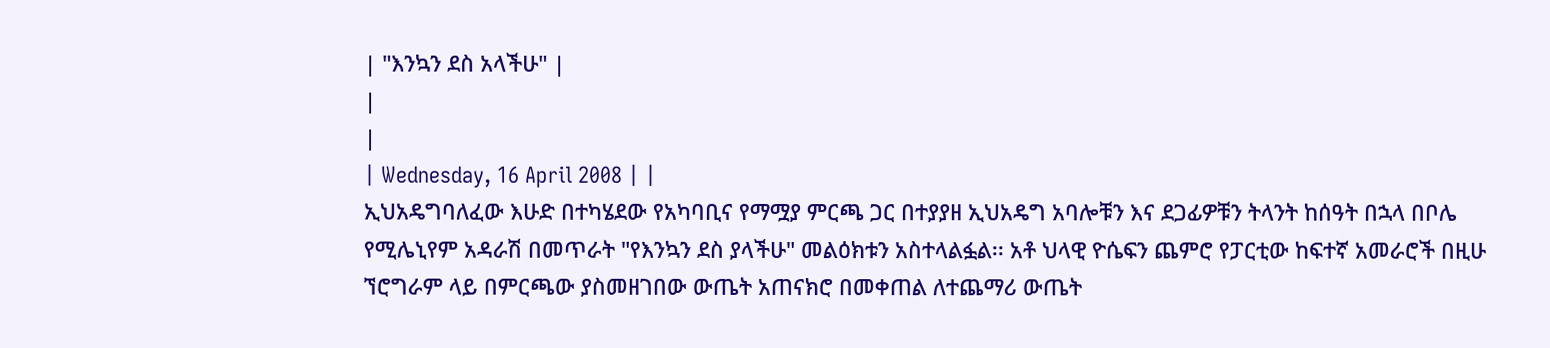| "እንኳን ደስ አላችሁ" |
|
|
| Wednesday, 16 April 2008 | |
ኢህአዴግባለፈው እሁድ በተካሄደው የአካባቢና የማሟያ ምርጫ ጋር በተያያዘ ኢህአዴግ አባሎቹን እና ደጋፊዎቹን ትላንት ከሰዓት በኋላ በቦሌ የሚሌኒየም አዳራሽ በመጥራት "የእንኳን ደስ ያላችሁ" መልዕክቱን አስተላልፏል፡፡ አቶ ህላዊ ዮሴፍን ጨምሮ የፓርቲው ከፍተኛ አመራሮች በዚሁ ኘሮግራም ላይ በምርጫው ያስመዘገበው ውጤት አጠናክሮ በመቀጠል ለተጨማሪ ውጤት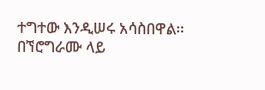ተግተው እንዲሠሩ አሳስበዋል፡፡ በኘሮግራሙ ላይ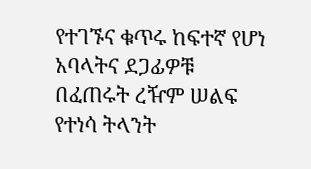የተገኙና ቁጥሩ ከፍተኛ የሆነ አባላትና ደጋፊዎቹ በፈጠሩት ረዥም ሠልፍ የተነሳ ትላንት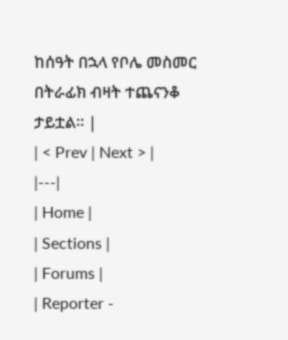ከሰዓት በኋላ የቦሌ መስመር በትራፊክ ብዛት ተጨናንቆ ታይቷል፡፡ |
| < Prev | Next > |
|---|
| Home |
| Sections |
| Forums |
| Reporter -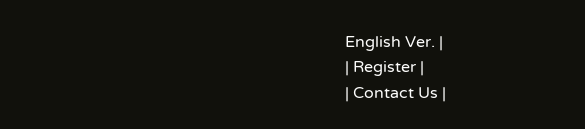English Ver. |
| Register |
| Contact Us |